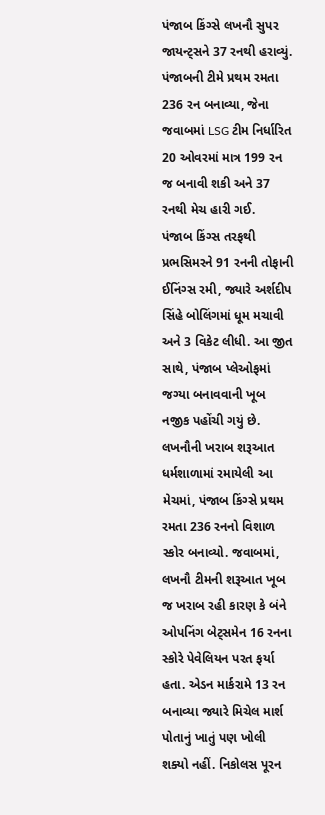પંજાબ કિંગ્સે લખનૌ સુપર જાયન્ટ્સને 37 રનથી હરાવ્યું. પંજાબની ટીમે પ્રથમ રમતા 236 રન બનાવ્યા, જેના જવાબમાં LSG ટીમ નિર્ધારિત 20 ઓવરમાં માત્ર 199 રન જ બનાવી શકી અને 37 રનથી મેચ હારી ગઈ.
પંજાબ કિંગ્સ તરફથી પ્રભસિમરને 91 રનની તોફાની ઈનિંગ્સ રમી, જ્યારે અર્શદીપ સિંહે બોલિંગમાં ધૂમ મચાવી અને 3 વિકેટ લીધી. આ જીત સાથે, પંજાબ પ્લેઓફમાં જગ્યા બનાવવાની ખૂબ નજીક પહોંચી ગયું છે.
લખનૌની ખરાબ શરૂઆત
ધર્મશાળામાં રમાયેલી આ મેચમાં, પંજાબ કિંગ્સે પ્રથમ રમતા 236 રનનો વિશાળ સ્કોર બનાવ્યો. જવાબમાં, લખનૌ ટીમની શરૂઆત ખૂબ જ ખરાબ રહી કારણ કે બંને ઓપનિંગ બેટ્સમેન 16 રનના સ્કોરે પેવેલિયન પરત ફર્યા હતા. એડન માર્કરામે 13 રન બનાવ્યા જ્યારે મિચેલ માર્શ પોતાનું ખાતું પણ ખોલી શક્યો નહીં. નિકોલસ પૂરન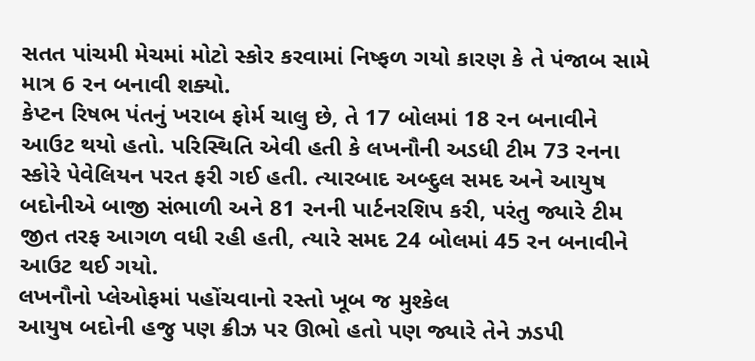સતત પાંચમી મેચમાં મોટો સ્કોર કરવામાં નિષ્ફળ ગયો કારણ કે તે પંજાબ સામે માત્ર 6 રન બનાવી શક્યો.
કેપ્ટન રિષભ પંતનું ખરાબ ફોર્મ ચાલુ છે, તે 17 બોલમાં 18 રન બનાવીને આઉટ થયો હતો. પરિસ્થિતિ એવી હતી કે લખનૌની અડધી ટીમ 73 રનના સ્કોરે પેવેલિયન પરત ફરી ગઈ હતી. ત્યારબાદ અબ્દુલ સમદ અને આયુષ બદોનીએ બાજી સંભાળી અને 81 રનની પાર્ટનરશિપ કરી, પરંતુ જ્યારે ટીમ જીત તરફ આગળ વધી રહી હતી, ત્યારે સમદ 24 બોલમાં 45 રન બનાવીને આઉટ થઈ ગયો.
લખનૌનો પ્લેઓફમાં પહોંચવાનો રસ્તો ખૂબ જ મુશ્કેલ
આયુષ બદોની હજુ પણ ક્રીઝ પર ઊભો હતો પણ જ્યારે તેને ઝડપી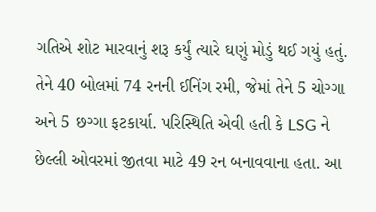ગતિએ શોટ મારવાનું શરૂ કર્યું ત્યારે ઘણું મોડું થઈ ગયું હતું. તેને 40 બોલમાં 74 રનની ઈનિંગ રમી, જેમાં તેને 5 ચોગ્ગા અને 5 છગ્ગા ફટકાર્યા. પરિસ્થિતિ એવી હતી કે LSG ને છેલ્લી ઓવરમાં જીતવા માટે 49 રન બનાવવાના હતા. આ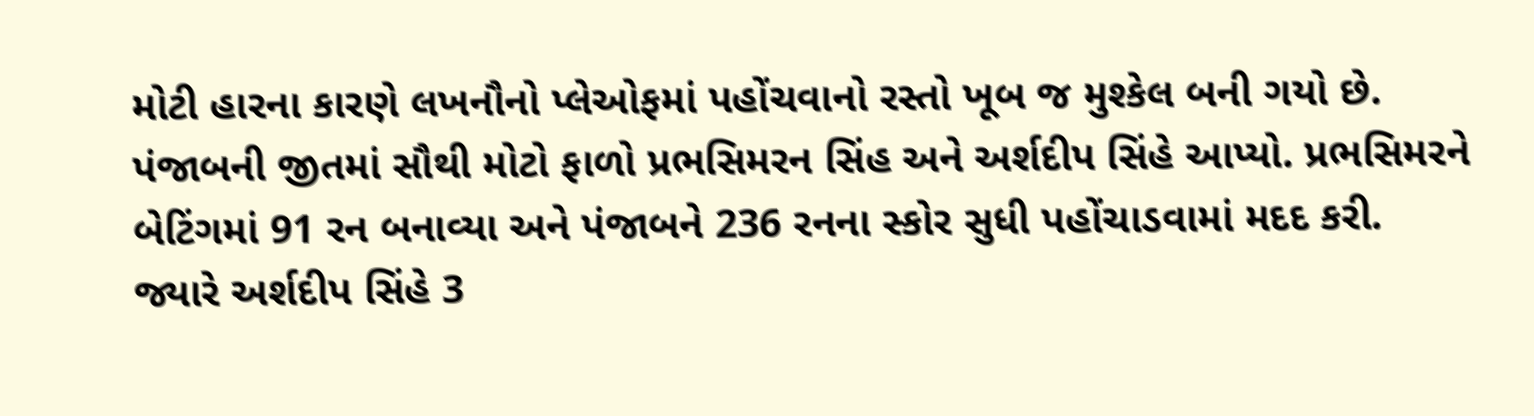મોટી હારના કારણે લખનૌનો પ્લેઓફમાં પહોંચવાનો રસ્તો ખૂબ જ મુશ્કેલ બની ગયો છે.
પંજાબની જીતમાં સૌથી મોટો ફાળો પ્રભસિમરન સિંહ અને અર્શદીપ સિંહે આપ્યો. પ્રભસિમરને બેટિંગમાં 91 રન બનાવ્યા અને પંજાબને 236 રનના સ્કોર સુધી પહોંચાડવામાં મદદ કરી. જ્યારે અર્શદીપ સિંહે 3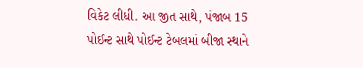વિકેટ લીધી. આ જીત સાથે, પંજાબ 15 પોઈન્ટ સાથે પોઈન્ટ ટેબલમાં બીજા સ્થાને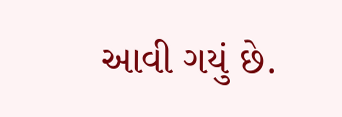આવી ગયું છે.